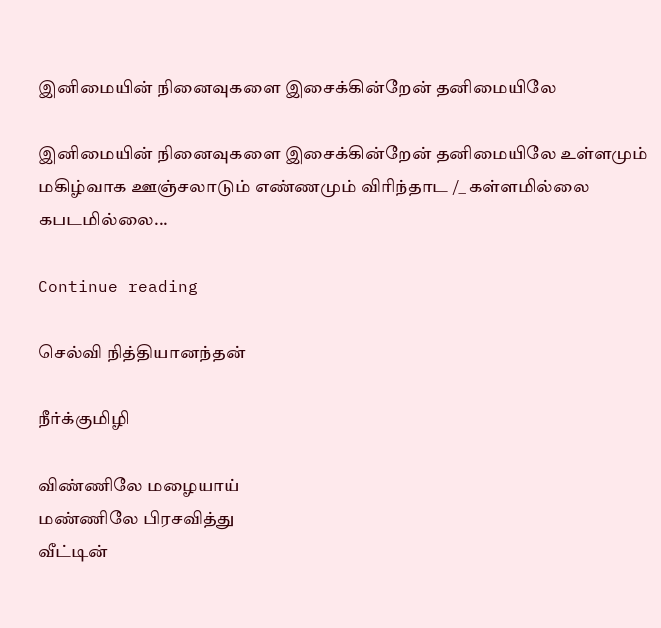இனிமையின் நினைவுகளை இசைக்கின்றேன் தனிமையிலே

இனிமையின் நினைவுகளை இசைக்கின்றேன் தனிமையிலே உள்ளமும் மகிழ்வாக ஊஞ்சலாடும் எண்ணமும் விரிந்தாட /_ கள்ளமில்லை கபடமில்லை...

Continue reading

செல்வி நித்தியானந்தன்

நீர்க்குமிழி

விண்ணிலே மழையாய்
மண்ணிலே பிரசவித்து
வீட்டின்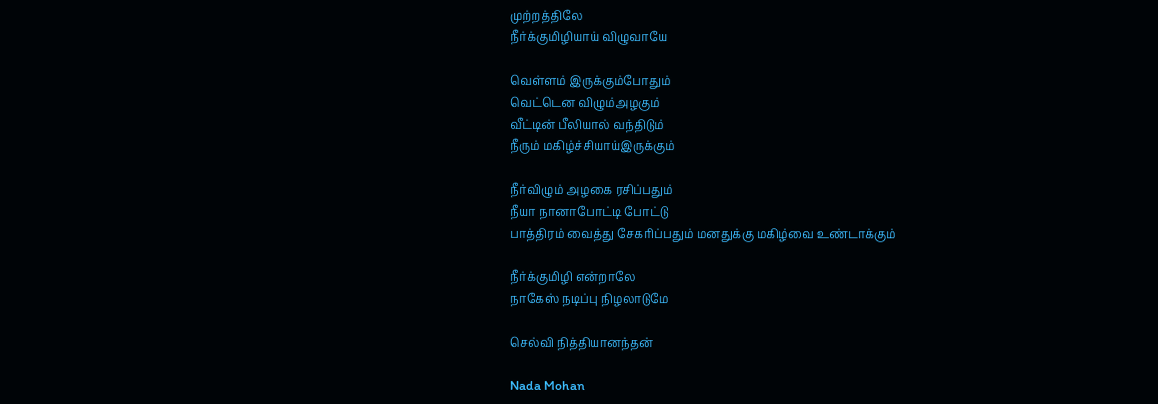முற்றத்திலே
நீர்க்குமிழியாய் விழுவாயே

வெள்ளம் இருக்கும்போதும்
வெட்டென விழும்அழகும்
வீட்டின் பீலியால் வந்திடும்
நீரும் மகிழ்ச்சியாய்இருக்கும்

நீர்விழும் அழகை ரசிப்பதும்
நீயா நானாபோட்டி போட்டு
பாத்திரம் வைத்து சேகரிப்பதும் மனதுக்கு மகிழ்வை உண்டாக்கும்

நீர்க்குமிழி என்றாலே
நாகேஸ் நடிப்பு நிழலாடுமே

செல்வி நித்தியானந்தன்

Nada Mohan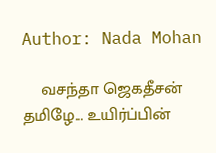Author: Nada Mohan

    வசந்தா ஜெகதீசன் தமிழே... உயிர்ப்பின்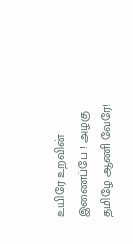உயிரே உறவின் இணைப்பே ! அழகு தமிழே ஆணி வேரே!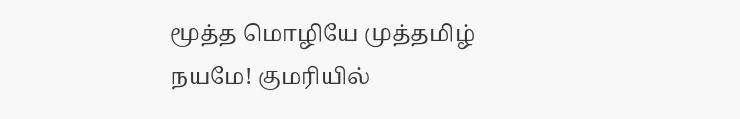மூத்த மொழியே முத்தமிழ் நயமே! குமரியில்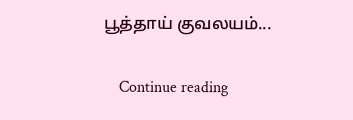பூத்தாய் குவலயம்...

    Continue reading